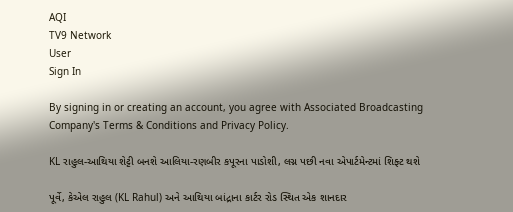AQI
TV9 Network
User
Sign In

By signing in or creating an account, you agree with Associated Broadcasting Company's Terms & Conditions and Privacy Policy.

KL રાહુલ-આથિયા શેટ્ટી બનશે આલિયા-રણબીર કપૂરના પાડોશી, લગ્ન પછી નવા એપાર્ટમેન્ટમાં શિફ્ટ થશે

પૂર્વે, કેએલ રાહુલ (KL Rahul) અને આથિયા બાંદ્રાના કાર્ટર રોડ સ્થિત એક શાનદાર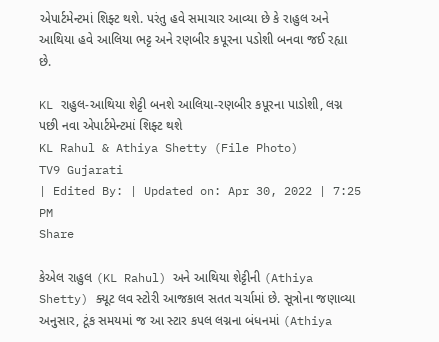એપાર્ટમેન્ટમાં શિફ્ટ થશે. પરંતુ હવે સમાચાર આવ્યા છે કે રાહુલ અને આથિયા હવે આલિયા ભટ્ટ અને રણબીર કપૂરના પડોશી બનવા જઈ રહ્યા છે.

KL રાહુલ-આથિયા શેટ્ટી બનશે આલિયા-રણબીર કપૂરના પાડોશી, લગ્ન પછી નવા એપાર્ટમેન્ટમાં શિફ્ટ થશે
KL Rahul & Athiya Shetty (File Photo)
TV9 Gujarati
| Edited By: | Updated on: Apr 30, 2022 | 7:25 PM
Share

કેએલ રાહુલ (KL Rahul) અને આથિયા શેટ્ટીની (Athiya Shetty) ક્યૂટ લવ સ્ટોરી આજકાલ સતત ચર્ચામાં છે. સૂત્રોના જણાવ્યા અનુસાર, ટૂંક સમયમાં જ આ સ્ટાર કપલ લગ્નના બંધનમાં (Athiya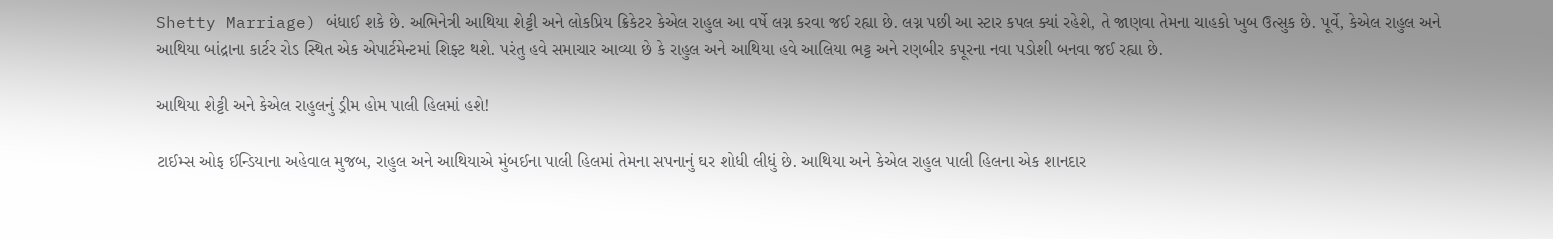Shetty Marriage) બંધાઈ શકે છે. અભિનેત્રી આથિયા શેટ્ટી અને લોકપ્રિય ક્રિકેટર કેએલ રાહુલ આ વર્ષે લગ્ન કરવા જઈ રહ્યા છે. લગ્ન પછી આ સ્ટાર કપલ ક્યાં રહેશે, તે જાણવા તેમના ચાહકો ખુબ ઉત્સુક છે. પૂર્વે, કેએલ રાહુલ અને આથિયા બાંદ્રાના કાર્ટર રોડ સ્થિત એક એપાર્ટમેન્ટમાં શિફ્ટ થશે. પરંતુ હવે સમાચાર આવ્યા છે કે રાહુલ અને આથિયા હવે આલિયા ભટ્ટ અને રણબીર કપૂરના નવા પડોશી બનવા જઈ રહ્યા છે.

આથિયા શેટ્ટી અને કેએલ રાહુલનું ડ્રીમ હોમ પાલી હિલમાં હશે!

ટાઈમ્સ ઓફ ઈન્ડિયાના અહેવાલ મુજબ, રાહુલ અને આથિયાએ મુંબઈના પાલી હિલમાં તેમના સપનાનું ઘર શોધી લીધું છે. આથિયા અને કેએલ રાહુલ પાલી હિલના એક શાનદાર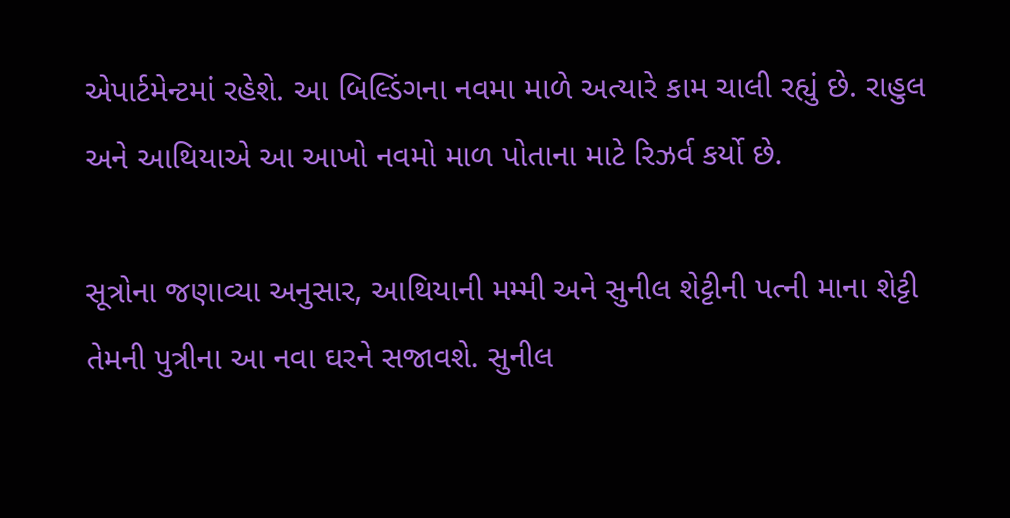એપાર્ટમેન્ટમાં રહેશે. આ બિલ્ડિંગના નવમા માળે અત્યારે કામ ચાલી રહ્યું છે. રાહુલ અને આથિયાએ આ આખો નવમો માળ પોતાના માટે રિઝર્વ કર્યો છે.

સૂત્રોના જણાવ્યા અનુસાર, આથિયાની મમ્મી અને સુનીલ શેટ્ટીની પત્ની માના શેટ્ટી તેમની પુત્રીના આ નવા ઘરને સજાવશે. સુનીલ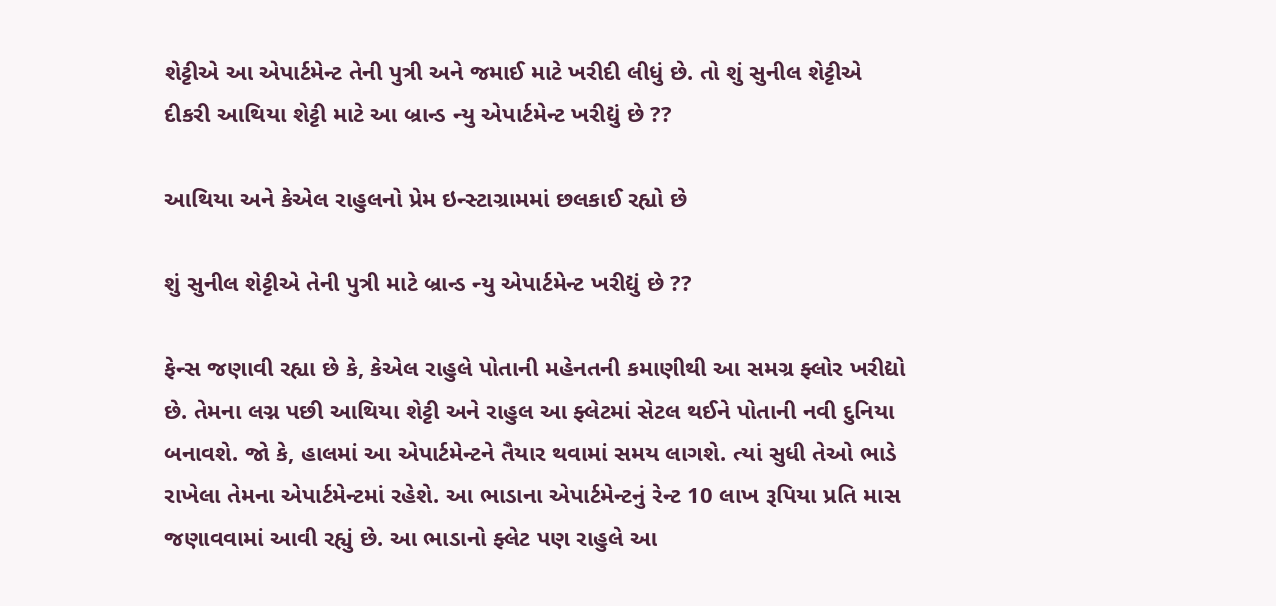શેટ્ટીએ આ એપાર્ટમેન્ટ તેની પુત્રી અને જમાઈ માટે ખરીદી લીધું છે. તો શું સુનીલ શેટ્ટીએ દીકરી આથિયા શેટ્ટી માટે આ બ્રાન્ડ ન્યુ એપાર્ટમેન્ટ ખરીદ્યું છે ??

આથિયા અને કેએલ રાહુલનો પ્રેમ ઇન્સ્ટાગ્રામમાં છલકાઈ રહ્યો છે

શું સુનીલ શેટ્ટીએ તેની પુત્રી માટે બ્રાન્ડ ન્યુ એપાર્ટમેન્ટ ખરીદ્યું છે ??

ફેન્સ જણાવી રહ્યા છે કે, કેએલ રાહુલે પોતાની મહેનતની કમાણીથી આ સમગ્ર ફ્લોર ખરીદ્યો છે. તેમના લગ્ન પછી આથિયા શેટ્ટી અને રાહુલ આ ફ્લેટમાં સેટલ થઈને પોતાની નવી દુનિયા બનાવશે. જો કે, હાલમાં આ એપાર્ટમેન્ટને તૈયાર થવામાં સમય લાગશે. ત્યાં સુધી તેઓ ભાડે રાખેલા તેમના એપાર્ટમેન્ટમાં રહેશે. આ ભાડાના એપાર્ટમેન્ટનું રેન્ટ 10 લાખ રૂપિયા પ્રતિ માસ જણાવવામાં આવી રહ્યું છે. આ ભાડાનો ફ્લેટ પણ રાહુલે આ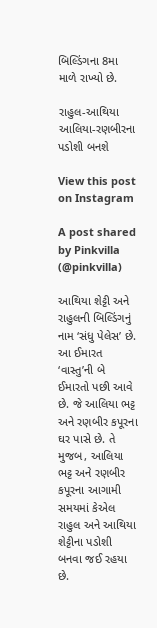બિલ્ડિંગના 8મા માળે રાખ્યો છે.

રાહુલ-આથિયા આલિયા-રણબીરના પડોશી બનશે

View this post on Instagram

A post shared by Pinkvilla (@pinkvilla)

આથિયા શેટ્ટી અને રાહુલની બિલ્ડિંગનું નામ ‘સંધુ પેલેસ’ છે. આ ઈમારત ‘વાસ્તુ’ની બે ઈમારતો પછી આવે છે. જે આલિયા ભટ્ટ અને રણબીર કપૂરના ઘર પાસે છે. તે મુજબ, આલિયા ભટ્ટ અને રણબીર કપૂરના આગામી સમયમાં કેએલ રાહુલ અને આથિયા શેટ્ટીના પડોશી બનવા જઈ રહયા છે.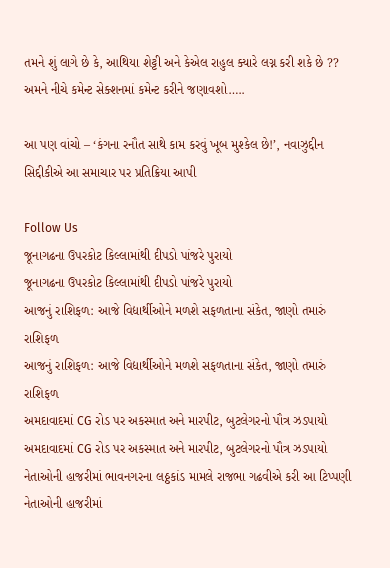તમને શું લાગે છે કે, આથિયા શેટ્ટી અને કેએલ રાહુલ ક્યારે લગ્ન કરી શકે છે ?? અમને નીચે કમેન્ટ સેક્શનમાં કમેન્ટ કરીને જણાવશો…..

આ પણ વાંચો – ‘કંગના રનૌત સાથે કામ કરવું ખૂબ મુશ્કેલ છે!’, નવાઝુદ્દીન સિદ્દીકીએ આ સમાચાર પર પ્રતિક્રિયા આપી

Follow Us
જૂનાગઢના ઉપરકોટ કિલ્લામાંથી દીપડો પાંજરે પુરાયો
જૂનાગઢના ઉપરકોટ કિલ્લામાંથી દીપડો પાંજરે પુરાયો
આજનું રાશિફળ: આજે વિદ્યાર્થીઓને મળશે સફળતાના સંકેત, જાણો તમારું રાશિફળ
આજનું રાશિફળ: આજે વિદ્યાર્થીઓને મળશે સફળતાના સંકેત, જાણો તમારું રાશિફળ
અમદાવાદમાં CG રોડ પર અકસ્માત અને મારપીટ, બુટલેગરનો પૌત્ર ઝડપાયો
અમદાવાદમાં CG રોડ પર અકસ્માત અને મારપીટ, બુટલેગરનો પૌત્ર ઝડપાયો
નેતાઓની હાજરીમાં ભાવનગરના લઠ્ઠકાંડ મામલે રાજભા ગઢવીએ કરી આ ટિપ્પણી
નેતાઓની હાજરીમાં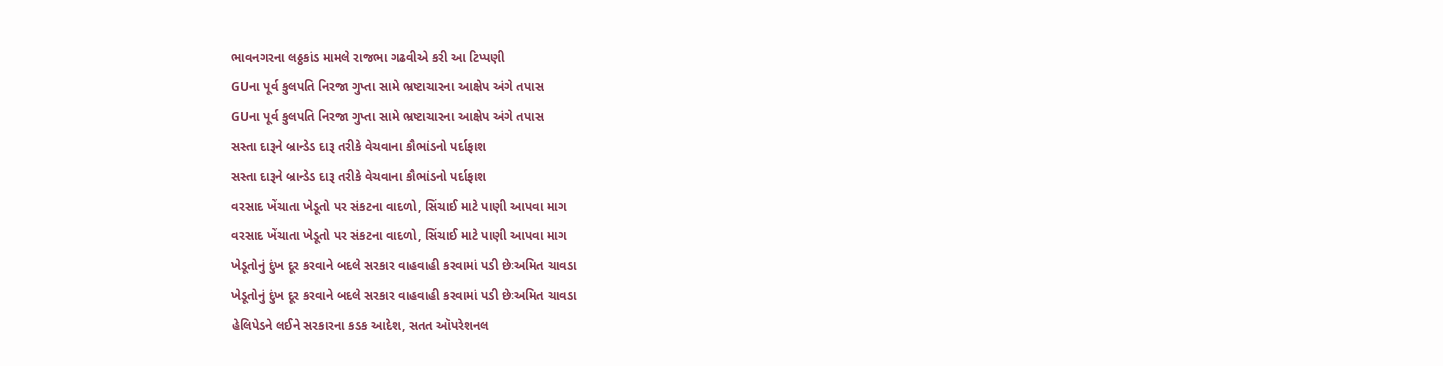ભાવનગરના લઠ્ઠકાંડ મામલે રાજભા ગઢવીએ કરી આ ટિપ્પણી
GUના પૂર્વ કુલપતિ નિરજા ગુપ્તા સામે ભ્રષ્ટાચારના આક્ષેપ અંગે તપાસ
GUના પૂર્વ કુલપતિ નિરજા ગુપ્તા સામે ભ્રષ્ટાચારના આક્ષેપ અંગે તપાસ
સસ્તા દારૂને બ્રાન્ડેડ દારૂ તરીકે વેચવાના કૌભાંડનો પર્દાફાશ
સસ્તા દારૂને બ્રાન્ડેડ દારૂ તરીકે વેચવાના કૌભાંડનો પર્દાફાશ
વરસાદ ખેંચાતા ખેડૂતો પર સંકટના વાદળો, સિંચાઈ માટે પાણી આપવા માગ
વરસાદ ખેંચાતા ખેડૂતો પર સંકટના વાદળો, સિંચાઈ માટે પાણી આપવા માગ
ખેડૂતોનું દુંખ દૂર કરવાને બદલે સરકાર વાહવાહી કરવામાં પડી છેઃઅમિત ચાવડા
ખેડૂતોનું દુંખ દૂર કરવાને બદલે સરકાર વાહવાહી કરવામાં પડી છેઃઅમિત ચાવડા
હેલિપેડને લઈને સરકારના કડક આદેશ, સતત ઑપરેશનલ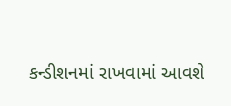કન્ડીશનમાં રાખવામાં આવશે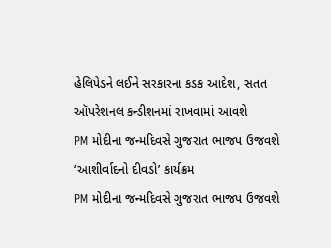હેલિપેડને લઈને સરકારના કડક આદેશ, સતત ઑપરેશનલ કન્ડીશનમાં રાખવામાં આવશે
PM મોદીના જન્મદિવસે ગુજરાત ભાજપ ઉજવશે ‘આશીર્વાદનો દીવડો’ કાર્યક્રમ
PM મોદીના જન્મદિવસે ગુજરાત ભાજપ ઉજવશે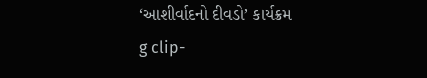‘આશીર્વાદનો દીવડો’ કાર્યક્રમ
g clip-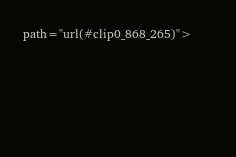path="url(#clip0_868_265)">